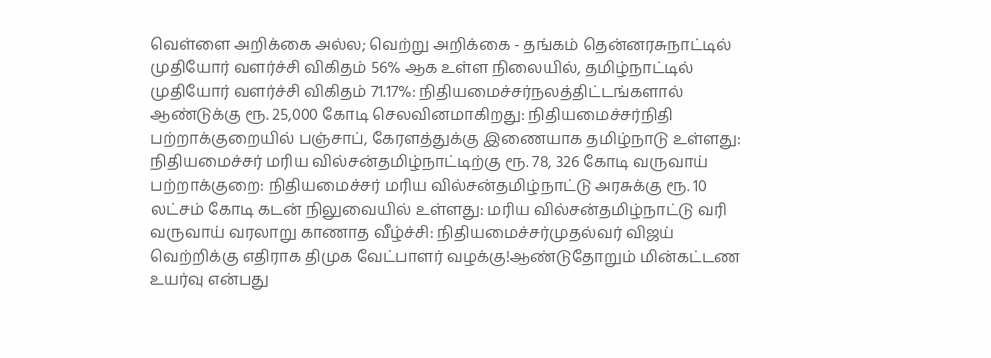வெள்ளை அறிக்கை அல்ல; வெற்று அறிக்கை - தங்கம் தென்னரசுநாட்டில் முதியோர் வளர்ச்சி விகிதம் 56% ஆக உள்ள நிலையில், தமிழ்நாட்டில் முதியோர் வளர்ச்சி விகிதம் 71.17%: நிதியமைச்சர்நலத்திட்டங்களால் ஆண்டுக்கு ரூ. 25,000 கோடி செலவினமாகிறது: நிதியமைச்சர்நிதி பற்றாக்குறையில் பஞ்சாப், கேரளத்துக்கு இணையாக தமிழ்நாடு உள்ளது: நிதியமைச்சர் மரிய வில்சன்தமிழ்நாட்டிற்கு ரூ. 78, 326 கோடி வருவாய் பற்றாக்குறை: நிதியமைச்சர் மரிய வில்சன்தமிழ்நாட்டு அரசுக்கு ரூ. 10 லட்சம் கோடி கடன் நிலுவையில் உள்ளது: மரிய வில்சன்தமிழ்நாட்டு வரி வருவாய் வரலாறு காணாத வீழ்ச்சி: நிதியமைச்சர்முதல்வர் விஜய் வெற்றிக்கு எதிராக திமுக வேட்பாளர் வழக்கு!ஆண்டுதோறும் மின்கட்டண உயர்வு என்பது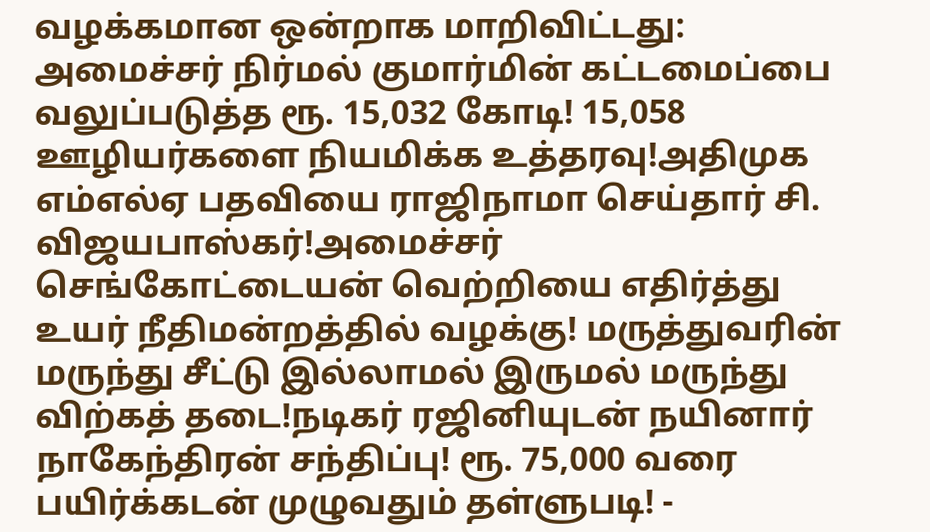வழக்கமான ஒன்றாக மாறிவிட்டது: அமைச்சர் நிர்மல் குமார்மின் கட்டமைப்பை வலுப்படுத்த ரூ. 15,032 கோடி! 15,058 ஊழியர்களை நியமிக்க உத்தரவு!அதிமுக எம்எல்ஏ பதவியை ராஜிநாமா செய்தார் சி. விஜயபாஸ்கர்!அமைச்சர் செங்கோட்டையன் வெற்றியை எதிர்த்து உயர் நீதிமன்றத்தில் வழக்கு! மருத்துவரின் மருந்து சீட்டு இல்லாமல் இருமல் மருந்து விற்கத் தடை!நடிகர் ரஜினியுடன் நயினார் நாகேந்திரன் சந்திப்பு! ரூ. 75,000 வரை பயிர்க்கடன் முழுவதும் தள்ளுபடி! -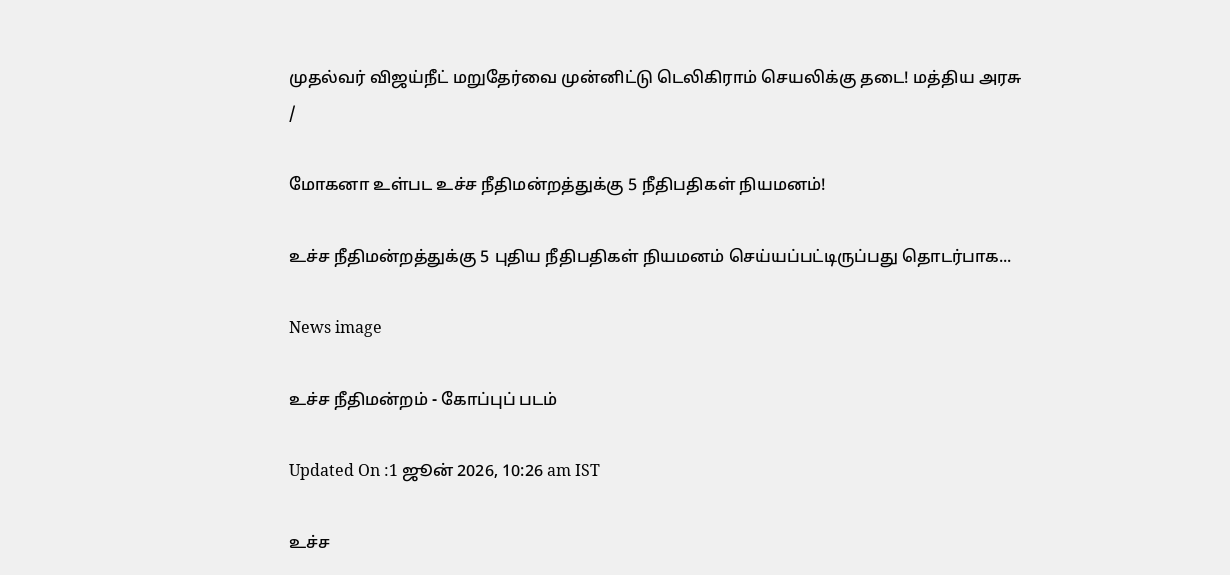முதல்வர் விஜய்நீட் மறுதேர்வை முன்னிட்டு டெலிகிராம் செயலிக்கு தடை! மத்திய அரசு
/

மோகனா உள்பட உச்ச நீதிமன்றத்துக்கு 5 நீதிபதிகள் நியமனம்!

உச்ச நீதிமன்றத்துக்கு 5 புதிய நீதிபதிகள் நியமனம் செய்யப்பட்டிருப்பது தொடர்பாக...

News image

உச்ச நீதிமன்றம் - கோப்புப் படம்

Updated On :1 ஜூன் 2026, 10:26 am IST

உச்ச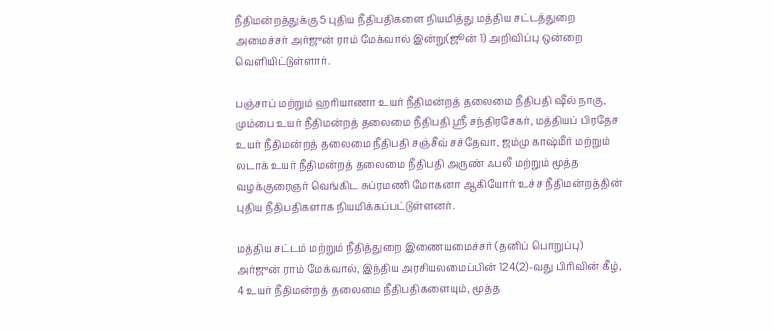நீதிமன்றத்துக்கு 5 புதிய நீதிபதிகளை நியமித்து மத்திய சட்டத்துறை அமைச்சர் அர்ஜுன் ராம் மேக்வால் இன்று(ஜூன் 1) அறிவிப்பு ஒன்றை வெளியிட்டுள்ளார்.

பஞ்சாப் மற்றும் ஹரியாணா உயர் நீதிமன்றத் தலைமை நீதிபதி ஷீல் நாகு, மும்பை உயர் நீதிமன்றத் தலைமை நீதிபதி ஸ்ரீ சந்திரசேகர், மத்தியப் பிரதேச உயர் நீதிமன்றத் தலைமை நீதிபதி சஞ்சீவ் சச்தேவா, ஜம்மு காஷ்மீர் மற்றும் லடாக் உயர் நீதிமன்றத் தலைமை நீதிபதி அருண் ஃபலீ மற்றும் மூத்த வழக்குரைஞர் வெங்கிட சுப்ரமணி மோகனா ஆகியோர் உச்ச நீதிமன்றத்தின் புதிய நீதிபதிகளாக நியமிக்கப்பட்டுள்ளனர்.

மத்திய சட்டம் மற்றும் நீதித்துறை இணையமைச்சர் (தனிப் பொறுப்பு) அர்ஜுன் ராம் மேக்வால், இந்திய அரசியலமைப்பின் 124(2)-வது பிரிவின் கீழ், 4 உயர் நீதிமன்றத் தலைமை நீதிபதிகளையும், மூத்த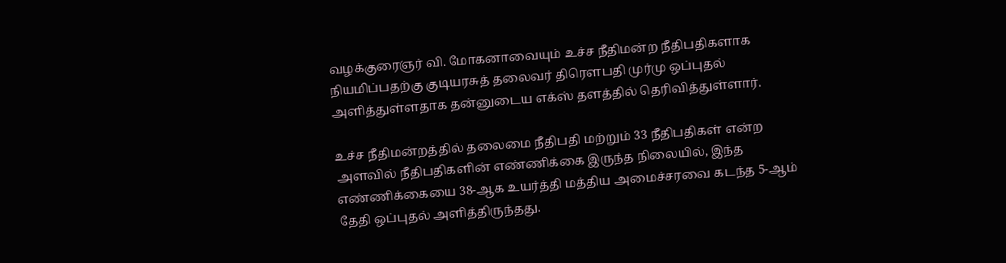வழக்குரைஞர் வி. மோகனாவையும் உச்ச நீதிமன்ற நீதிபதிகளாக நியமிப்பதற்கு குடியரசுத் தலைவர் திரெளபதி முர்மு ஒப்புதல் அளித்துள்ளதாக தன்னுடைய எக்ஸ் தளத்தில் தெரிவித்துள்ளார்.

உச்ச நீதிமன்றத்தில் தலைமை நீதிபதி மற்றும் 33 நீதிபதிகள் என்ற அளவில் நீதிபதிகளின் எண்ணிக்கை இருந்த நிலையில், இந்த எண்ணிக்கையை 38-ஆக உயர்த்தி மத்திய அமைச்சரவை கடந்த 5-ஆம் தேதி ஒப்புதல் அளித்திருந்தது.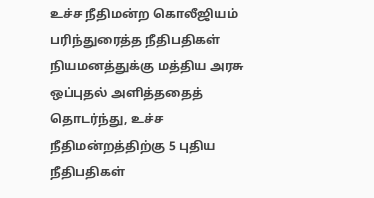உச்ச நீதிமன்ற கொலீஜியம் பரிந்துரைத்த நீதிபதிகள் நியமனத்துக்கு மத்திய அரசு ஒப்புதல் அளித்ததைத் தொடர்ந்து, உச்ச நீதிமன்றத்திற்கு 5 புதிய நீதிபதிகள்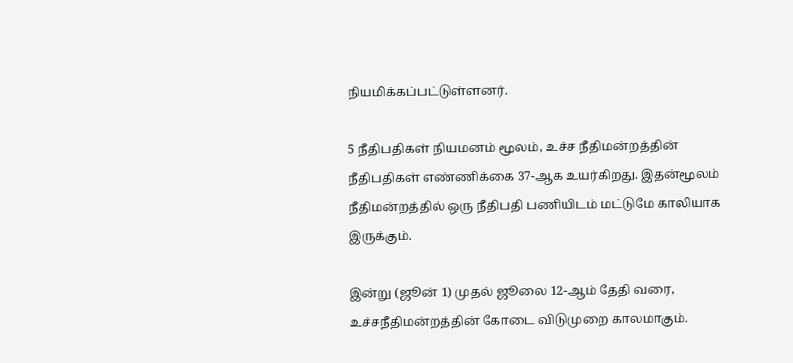நியமிக்கப்பட்டுள்ளனர்.

5 நீதிபதிகள் நியமனம் மூலம், உச்ச நீதிமன்றத்தின் நீதிபதிகள் எண்ணிக்கை 37-ஆக உயர்கிறது. இதன்மூலம் நீதிமன்றத்தில் ஒரு நீதிபதி பணியிடம் மட்டுமே காலியாக இருக்கும்.

இன்று (ஜூன் 1) முதல் ஜூலை 12-ஆம் தேதி வரை, உச்சநீதிமன்றத்தின் கோடை விடுமுறை காலமாகும்.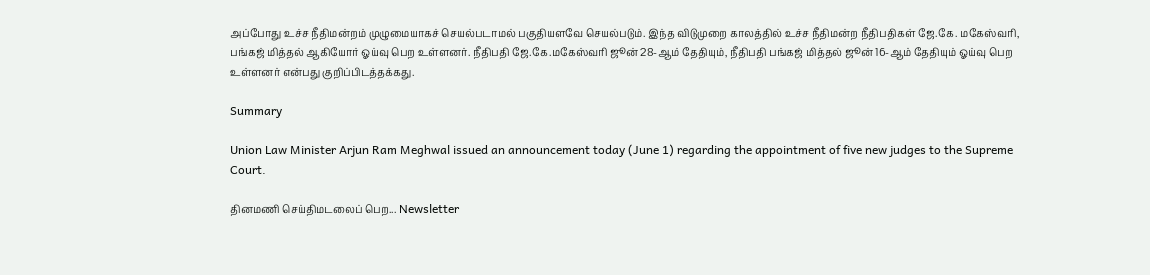அப்போது உச்ச நீதிமன்றம் முழுமையாகச் செயல்படாமல் பகுதியளவே செயல்படும். இந்த விடுமுறை காலத்தில் உச்ச நீதிமன்ற நீதிபதிகள் ஜே.கே. மகேஸ்வரி, பங்கஜ் மித்தல் ஆகியோர் ஓய்வு பெற உள்ளனர். நீதிபதி ஜே.கே.மகேஸ்வரி ஜூன் 28-ஆம் தேதியும், நீதிபதி பங்கஜ் மித்தல் ஜூன் 16-ஆம் தேதியும் ஓய்வு பெற உள்ளனர் என்பது குறிப்பிடத்தக்கது.

Summary

Union Law Minister Arjun Ram Meghwal issued an announcement today (June 1) regarding the appointment of five new judges to the Supreme Court.

தினமணி செய்திமடலைப் பெற... Newsletter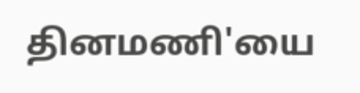தினமணி'யை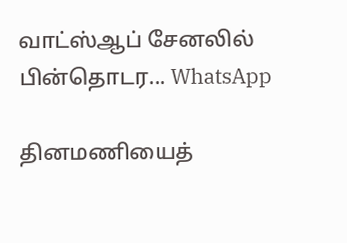வாட்ஸ்ஆப் சேனலில் பின்தொடர... WhatsApp

தினமணியைத்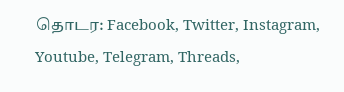தொடர: Facebook, Twitter, Instagram, Youtube, Telegram, Threads,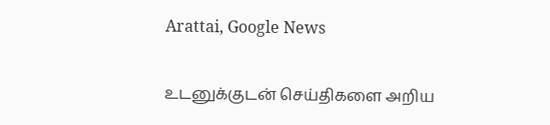Arattai, Google News

உடனுக்குடன் செய்திகளை அறிய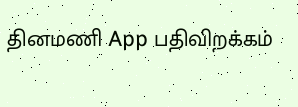தினமணி App பதிவிறக்கம்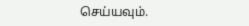செய்யவும்.